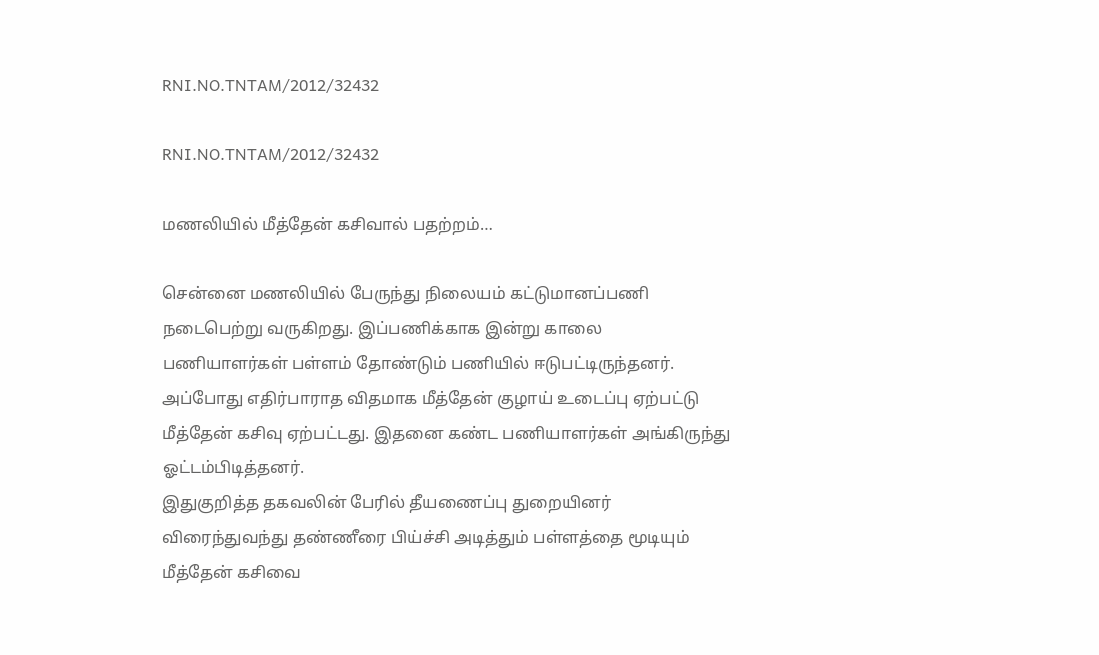RNI.NO.TNTAM/2012/32432

RNI.NO.TNTAM/2012/32432

மணலியில் மீத்தேன் கசிவால் பதற்றம்…

சென்னை மணலியில் பேருந்து நிலையம் கட்டுமானப்பணி நடைபெற்று வருகிறது. இப்பணிக்காக இன்று காலை பணியாளர்கள் பள்ளம் தோண்டும் பணியில் ஈடுபட்டிருந்தனர். அப்போது எதிர்பாராத விதமாக மீத்தேன் குழாய் உடைப்பு ஏற்பட்டு மீத்தேன் கசிவு ஏற்பட்டது. இதனை கண்ட பணியாளர்கள் அங்கிருந்து ஓட்டம்பிடித்தனர்.
இதுகுறித்த தகவலின் பேரில் தீயணைப்பு துறையினர் விரைந்துவந்து தண்ணீரை பிய்ச்சி அடித்தும் பள்ளத்தை மூடியும் மீத்தேன் கசிவை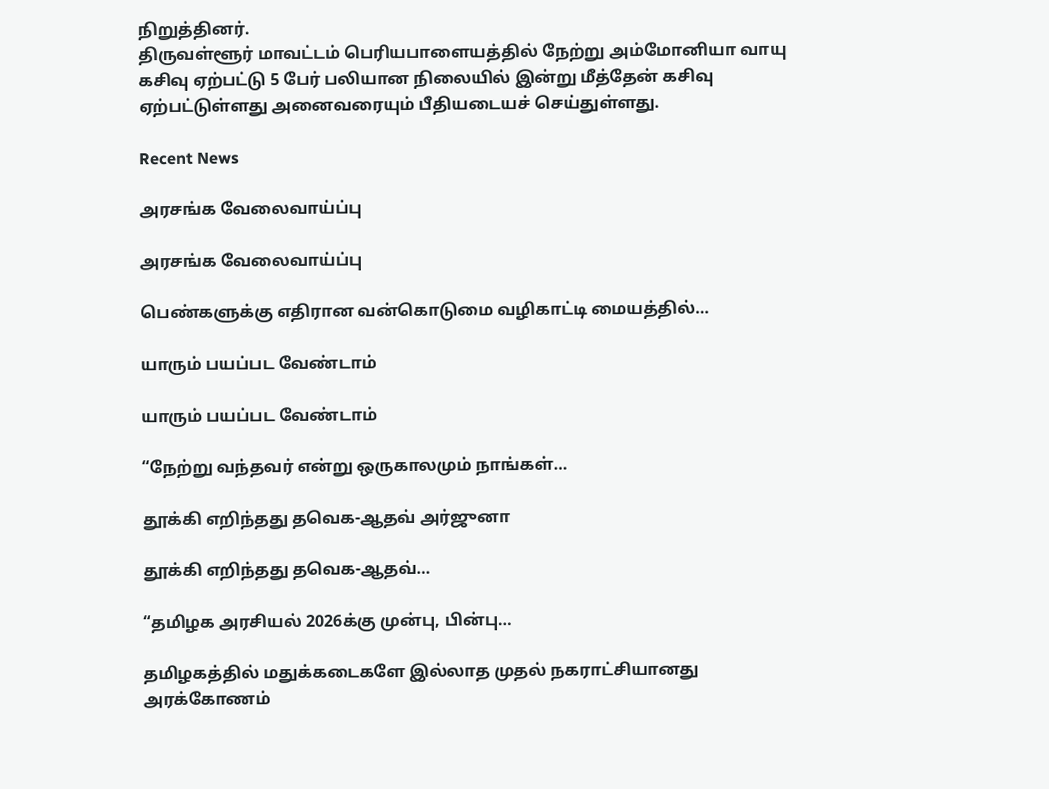நிறுத்தினர்.
திருவள்ளூர் மாவட்டம் பெரியபாளையத்தில் நேற்று அம்மோனியா வாயு கசிவு ஏற்பட்டு 5 பேர் பலியான நிலையில் இன்று மீத்தேன் கசிவு ஏற்பட்டுள்ளது அனைவரையும் பீதியடையச் செய்துள்ளது.

Recent News

அரசங்க வேலைவாய்ப்பு

அரசங்க வேலைவாய்ப்பு

பெண்களுக்கு எதிரான வன்கொடுமை வழிகாட்டி மையத்தில்…

யாரும் பயப்பட வேண்டாம்

யாரும் பயப்பட வேண்டாம்

“நேற்று வந்தவர் என்று ஒருகாலமும் நாங்கள்…

தூக்கி எறிந்த‌து தவெக-ஆதவ் அர்ஜுனா

தூக்கி எறிந்த‌து தவெக-ஆதவ்…

“தமிழக அரசியல் 2026க்கு முன்பு, பின்பு…

தமிழகத்தில் மதுக்கடைகளே இல்லாத முதல் நகராட்சியானது அரக்கோணம்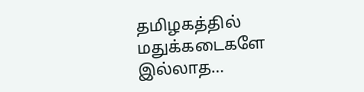தமிழகத்தில் மதுக்கடைகளே இல்லாத…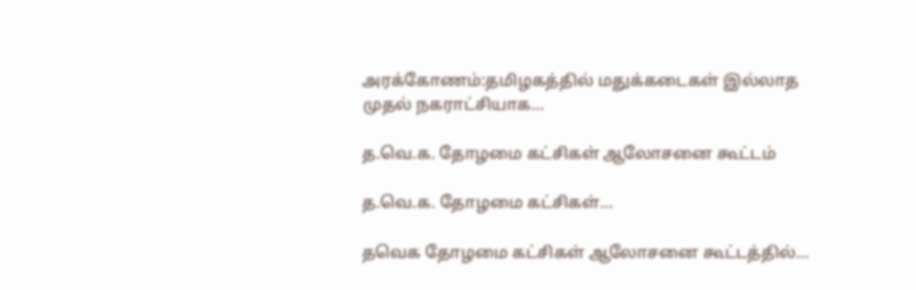அரக்கோணம்:தமிழகத்தில் மதுக்கடைகள் இல்லாத முதல் நகராட்சியாக…

த.வெ.க. தோழமை கட்சிகள் ஆலோசனை கூட்டம்

த.வெ.க. தோழமை கட்சிகள்…

தவெக தோழமை கட்சிகள் ஆலோசனை கூட்டத்தில்…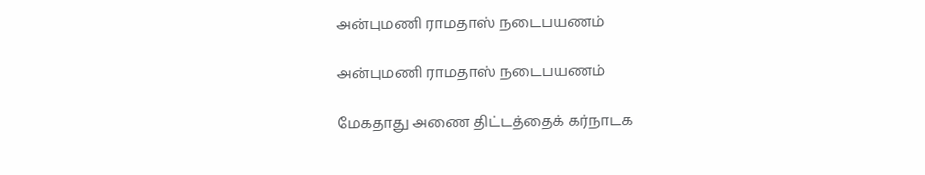அன்புமணி ராமதாஸ் நடைபயணம்

அன்புமணி ராமதாஸ் நடைபயணம்

மேகதாது அணை திட்டத்தைக் கர்நாடக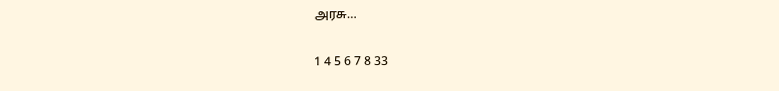அரசு…

1 4 5 6 7 8 33